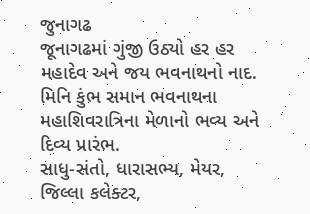જુનાગઢ
જૂનાગઢમાં ગુંજી ઉઠ્યો હર હર મહાદેવ અને જય ભવનાથનો નાદ.
મિનિ કુંભ સમાન ભવનાથના મહાશિવરાત્રિના મેળાનો ભવ્ય અને દિવ્ય પ્રારંભ.
સાધુ-સંતો, ધારાસભ્ય, મેયર, જિલ્લા કલેક્ટર,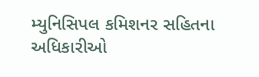મ્યુનિસિપલ કમિશનર સહિતના અધિકારીઓ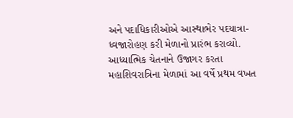અને પદાધિકારીઓએ આસ્થાભેર પદયાત્રા-ધ્વજારોહણ કરી મેળાનો પ્રારંભ કરાવ્યો.
આધ્યાત્મિક ચેતનાને ઉજાગર કરતા મહાશિવરાત્રિના મેળામાં આ વર્ષે પ્રથમ વખત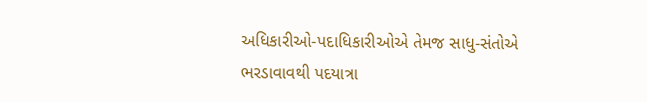અધિકારીઓ-પદાધિકારીઓએ તેમજ સાધુ-સંતોએ ભરડાવાવથી પદયાત્રા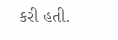કરી હતી.